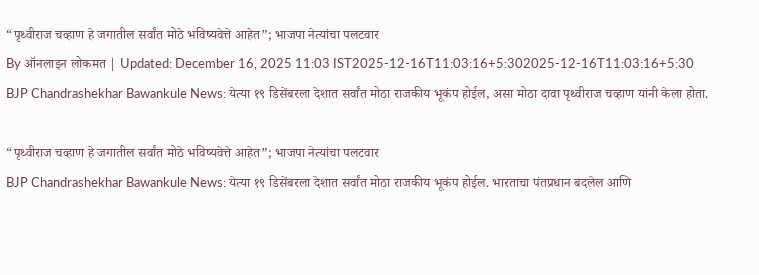“पृथ्वीराज चव्हाण हे जगातील सर्वांत मोठे भविष्यवेत्ते आहेत”; भाजपा नेत्यांचा पलटवार
By ऑनलाइन लोकमत | Updated: December 16, 2025 11:03 IST2025-12-16T11:03:16+5:302025-12-16T11:03:16+5:30
BJP Chandrashekhar Bawankule News: येत्या १९ डिसेंबरला देशात सर्वांत मोठा राजकीय भूकंप होईल, असा मोठा दावा पृथ्वीराज चव्हाण यांनी केला होता.

“पृथ्वीराज चव्हाण हे जगातील सर्वांत मोठे भविष्यवेत्ते आहेत”; भाजपा नेत्यांचा पलटवार
BJP Chandrashekhar Bawankule News: येत्या १९ डिसेंबरला देशात सर्वांत मोठा राजकीय भूकंप होईल. भारताचा पंतप्रधान बदलेल आणि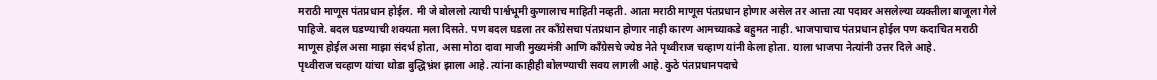मराठी माणूस पंतप्रधान होईल. मी जे बोललो त्याची पार्श्वभूमी कुणालाच माहिती नव्हती. आता मराठी माणूस पंतप्रधान होणार असेल तर आत्ता त्या पदावर असलेल्या व्यक्तीला बाजूला गेले पाहिजे. बदल घडण्याची शक्यता मला दिसते. पण बदल घडला तर काँग्रेसचा पंतप्रधान होणार नाही कारण आमच्याकडे बहुमत नाही. भाजपाचाच पंतप्रधान होईल पण कदाचित मराठी माणूस होईल असा माझा संदर्भ होता, असा मोठा दावा माजी मुख्यमंत्री आणि काँग्रेसचे ज्येष्ठ नेते पृथ्वीराज चव्हाण यांनी केला होता. याला भाजपा नेत्यांनी उत्तर दिले आहे.
पृथ्वीराज चव्हाण यांचा थोडा बुद्धिभ्रंश झाला आहे. त्यांना काहीही बोलण्याची सवय लागली आहे. कुठे पंतप्रधानपदाचे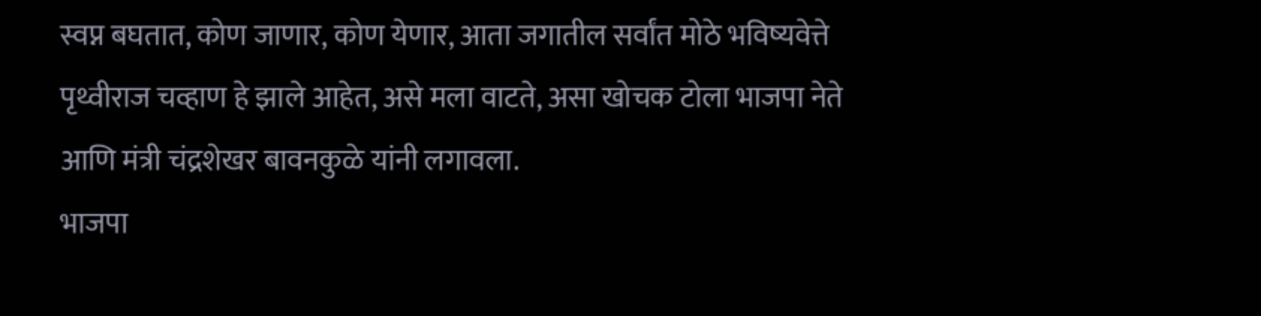स्वप्न बघतात, कोण जाणार, कोण येणार, आता जगातील सर्वांत मोठे भविष्यवेत्ते पृथ्वीराज चव्हाण हे झाले आहेत, असे मला वाटते, असा खोचक टोला भाजपा नेते आणि मंत्री चंद्रशेखर बावनकुळे यांनी लगावला.
भाजपा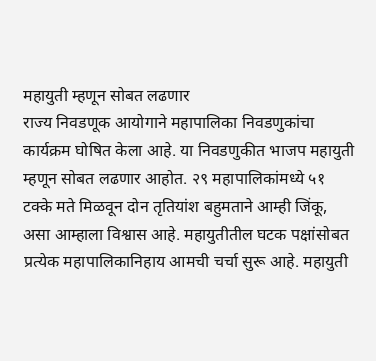महायुती म्हणून सोबत लढणार
राज्य निवडणूक आयोगाने महापालिका निवडणुकांचा कार्यक्रम घोषित केला आहे. या निवडणुकीत भाजप महायुती म्हणून सोबत लढणार आहोत. २९ महापालिकांमध्ये ५१ टक्के मते मिळवून दोन तृतियांश बहुमताने आम्ही जिंकू, असा आम्हाला विश्वास आहे. महायुतीतील घटक पक्षांसोबत प्रत्येक महापालिकानिहाय आमची चर्चा सुरू आहे. महायुती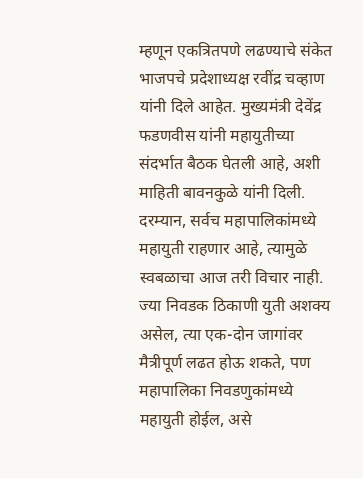म्हणून एकत्रितपणे लढण्याचे संकेत भाजपचे प्रदेशाध्यक्ष रवींद्र चव्हाण यांनी दिले आहेत. मुख्यमंत्री देवेंद्र फडणवीस यांनी महायुतीच्या संदर्भात बैठक घेतली आहे, अशी माहिती बावनकुळे यांनी दिली.
दरम्यान, सर्वच महापालिकांमध्ये महायुती राहणार आहे, त्यामुळे स्वबळाचा आज तरी विचार नाही. ज्या निवडक ठिकाणी युती अशक्य असेल, त्या एक-दोन जागांवर मैत्रीपूर्ण लढत होऊ शकते, पण महापालिका निवडणुकांमध्ये महायुती होईल, असे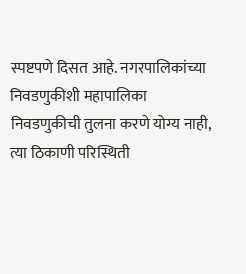स्पष्टपणे दिसत आहे. नगरपालिकांच्या निवडणुकीशी महापालिका निवडणुकीची तुलना करणे योग्य नाही, त्या ठिकाणी परिस्थिती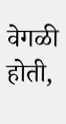वेगळी होती,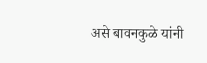असे बावनकुळे यांनी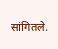सांगितले.